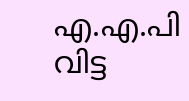എ.എ.പി വിട്ട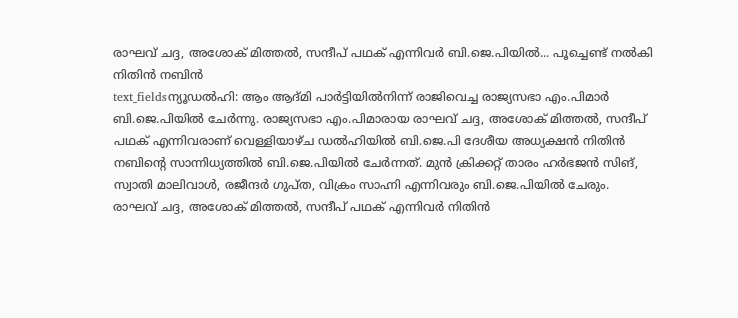രാഘവ് ചദ്ദ, അശോക് മിത്തൽ, സന്ദീപ് പഥക് എന്നിവർ ബി.ജെ.പിയിൽ... പൂച്ചെണ്ട് നൽകി നിതിൻ നബിൻ
text_fieldsന്യൂഡൽഹി: ആം ആദ്മി പാർട്ടിയിൽനിന്ന് രാജിവെച്ച രാജ്യസഭാ എം.പിമാർ ബി.ജെ.പിയിൽ ചേർന്നു. രാജ്യസഭാ എം.പിമാരായ രാഘവ് ചദ്ദ, അശോക് മിത്തൽ, സന്ദീപ് പഥക് എന്നിവരാണ് വെള്ളിയാഴ്ച ഡൽഹിയിൽ ബി.ജെ.പി ദേശീയ അധ്യക്ഷൻ നിതിൻ നബിന്റെ സാന്നിധ്യത്തിൽ ബി.ജെ.പിയിൽ ചേർന്നത്. മുൻ ക്രിക്കറ്റ് താരം ഹർഭജൻ സിങ്, സ്വാതി മാലിവാൾ, രജീന്ദർ ഗുപ്ത, വിക്രം സാഹ്നി എന്നിവരും ബി.ജെ.പിയിൽ ചേരും.
രാഘവ് ചദ്ദ, അശോക് മിത്തൽ, സന്ദീപ് പഥക് എന്നിവർ നിതിൻ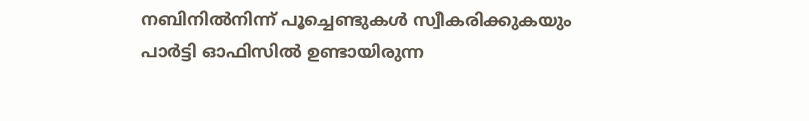നബിനിൽനിന്ന് പൂച്ചെണ്ടുകൾ സ്വീകരിക്കുകയും പാർട്ടി ഓഫിസിൽ ഉണ്ടായിരുന്ന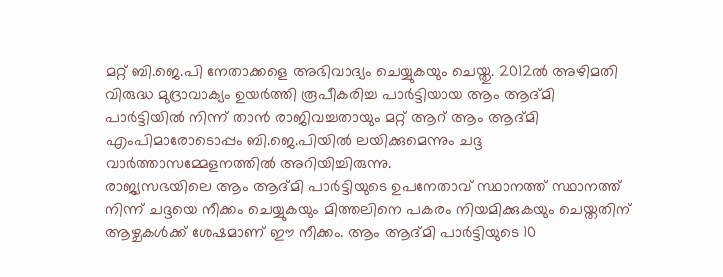മറ്റ് ബി.ജെ.പി നേതാക്കളെ അഭിവാദ്യം ചെയ്യുകയും ചെയ്തു. 2012ൽ അഴിമതി വിരുദ്ധ മുദ്രാവാക്യം ഉയർത്തി രൂപീകരിച്ച പാർട്ടിയായ ആം ആദ്മി പാർട്ടിയിൽ നിന്ന് താൻ രാജിവച്ചതായും മറ്റ് ആറ് ആം ആദ്മി എംപിമാരോടൊപ്പം ബി.ജെ.പിയിൽ ലയിക്കുമെന്നും ചദ്ദ വാർത്താസമ്മേളനത്തിൽ അറിയിച്ചിരുന്നു.
രാജ്യസഭയിലെ ആം ആദ്മി പാർട്ടിയുടെ ഉപനേതാവ് സ്ഥാനത്ത് സ്ഥാനത്ത് നിന്ന് ചദ്ദയെ നീക്കം ചെയ്യുകയും മിത്തലിനെ പകരം നിയമിക്കുകയും ചെയ്തതിന് ആഴ്ചകൾക്ക് ശേഷമാണ് ഈ നീക്കം. ആം ആദ്മി പാർട്ടിയുടെ 10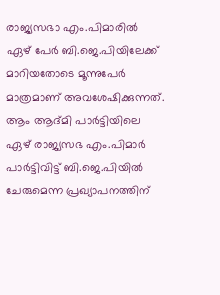രാജ്യസഭാ എം.പിമാരിൽ ഏഴ് പേർ ബി.ജെ.പിയിലേക്ക് മാറിയതോടെ മൂന്നുപേർ മാത്രമാണ് അവശേഷിക്കുന്നത്.
ആം ആദ്മി പാർട്ടിയിലെ ഏഴ് രാജ്യസഭ എം.പിമാർ പാർട്ടിവിട്ട് ബി.ജെ.പിയിൽ ചേരുമെന്ന പ്രഖ്യാപനത്തിന്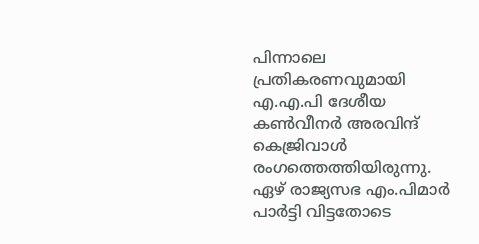പിന്നാലെ പ്രതികരണവുമായി എ.എ.പി ദേശീയ കൺവീനർ അരവിന്ദ് കെജ്രിവാൾ രംഗത്തെത്തിയിരുന്നു. ഏഴ് രാജ്യസഭ എം.പിമാർ പാർട്ടി വിട്ടതോടെ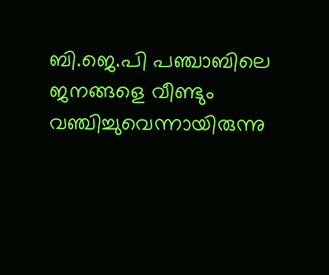ബി.ജെ.പി പഞ്ചാബിലെ ജനങ്ങളെ വീണ്ടും വഞ്ചിച്ചുവെന്നായിരുന്നു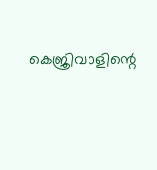കെജ്രിവാളിന്റെ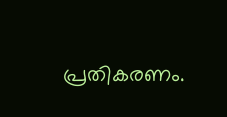പ്രതികരണം.